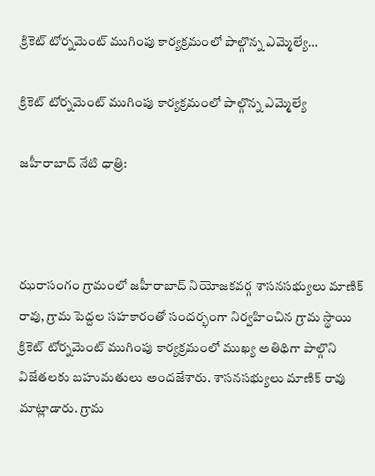క్రికెట్ టోర్నమెంట్ ముగింపు కార్యక్రమంలో పాల్గొన్న ఎమ్మెల్యే…

క్రికెట్ టోర్నమెంట్ ముగింపు కార్యక్రమంలో పాల్గొన్న ఎమ్మెల్యే

జహీరాబాద్ నేటి ధాత్రి:



ఝరాసంగం గ్రామంలో జహీరాబాద్ నియోజకవర్గ శాసనసభ్యులు మాణిక్ రావు, గ్రామ పెద్దల సహకారంతో సందర్భంగా నిర్వహించిన గ్రామ స్థాయి క్రికెట్ టోర్నమెంట్ ముగింపు కార్యక్రమంలో ముఖ్య అతిథిగా పాల్గొని విజేతలకు బహుమతులు అందజేశారు. శాసనసభ్యులు మాణిక్ రావు మాట్లాడారు. గ్రామ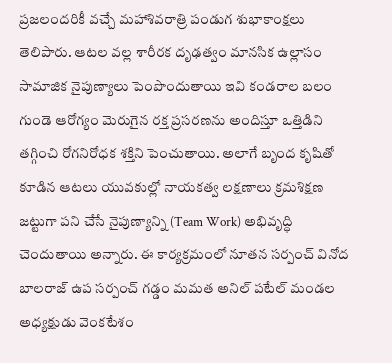ప్రజలందరికీ వచ్చే మహాశివరాత్రి పండుగ శుభాకాంక్షలు తెలిపారు. ఆటల వల్ల శారీరక దృఢత్వం మానసిక ఉల్లాసం సామాజిక నైపుణ్యాలు పెంపొందుతాయి ఇవి కండరాల బలం గుండె ఆరోగ్యం మెరుగైన రక్త ప్రసరణను అందిస్తూ ఒత్తిడిని తగ్గించి రోగనిరోధక శక్తిని పెంచుతాయి. అలాగే బృంద కృషితో కూడిన ఆటలు యువకుల్లో నాయకత్వ లక్షణాలు క్రమశిక్షణ జట్టుగా పని చేసే నైపుణ్యాన్ని (Team Work) అభివృద్ధి చెందుతాయి అన్నారు. ఈ కార్యక్రమంలో నూతన సర్పంచ్ వినోద బాలరాజ్ ఉప సర్పంచ్ గడ్డం మమత అనిల్ పటేల్ మండల అధ్యక్షుడు వెంకటేశం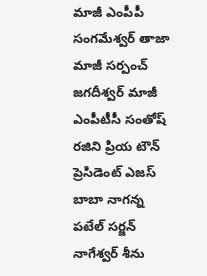మాజీ ఎంపీపీ సంగమేశ్వర్ తాజా మాజీ సర్పంచ్ జగదీశ్వర్ మాజీ ఎంపీటీసీ సంతోష్ రజిని ప్రియ టౌన్ ప్రెసిడెంట్ ఎజస్ బాబా నాగన్న పటేల్ సర్జన్ నాగేశ్వర్ శీను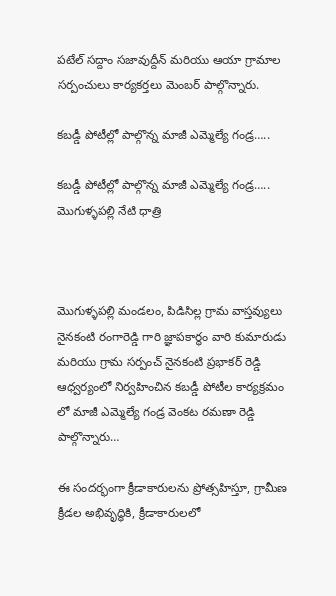పటేల్ సద్దాం సజావుద్దీన్ మరియు ఆయా గ్రామాల సర్పంచులు కార్యకర్తలు మెంబర్ పాల్గొన్నారు.

కబడ్డీ పోటీల్లో పాల్గొన్న మాజీ ఎమ్మెల్యే గండ్ర…..

కబడ్డీ పోటీల్లో పాల్గొన్న మాజీ ఎమ్మెల్యే గండ్ర…..
మొగుళ్ళపల్లి నేటి ధాత్రి



మొగుళ్ళపల్లి మండలం, పిడిసిల్ల గ్రామ వాస్తవ్యులు నైనకంటి రంగారెడ్డి గారి జ్ఞాపకార్థం వారి కుమారుడు మరియు గ్రామ సర్పంచ్ నైనకంటి ప్రభాకర్ రెడ్డి ఆధ్వర్యంలో నిర్వహించిన కబడ్డీ పోటీల కార్యక్రమం లో మాజీ ఎమ్మెల్యే గండ్ర వెంకట రమణా రెడ్డి పాల్గొన్నారు…

ఈ సందర్భంగా క్రీడాకారులను ప్రోత్సహిస్తూ, గ్రామీణ క్రీడల అభివృద్ధికి, క్రీడాకారులలో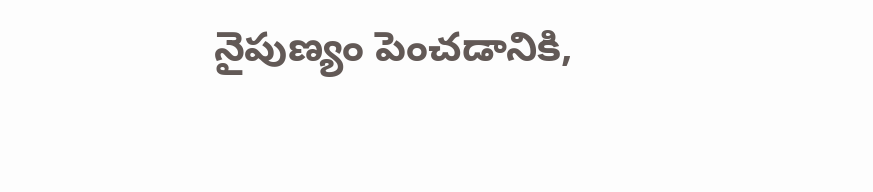నైపుణ్యం పెంచడానికి,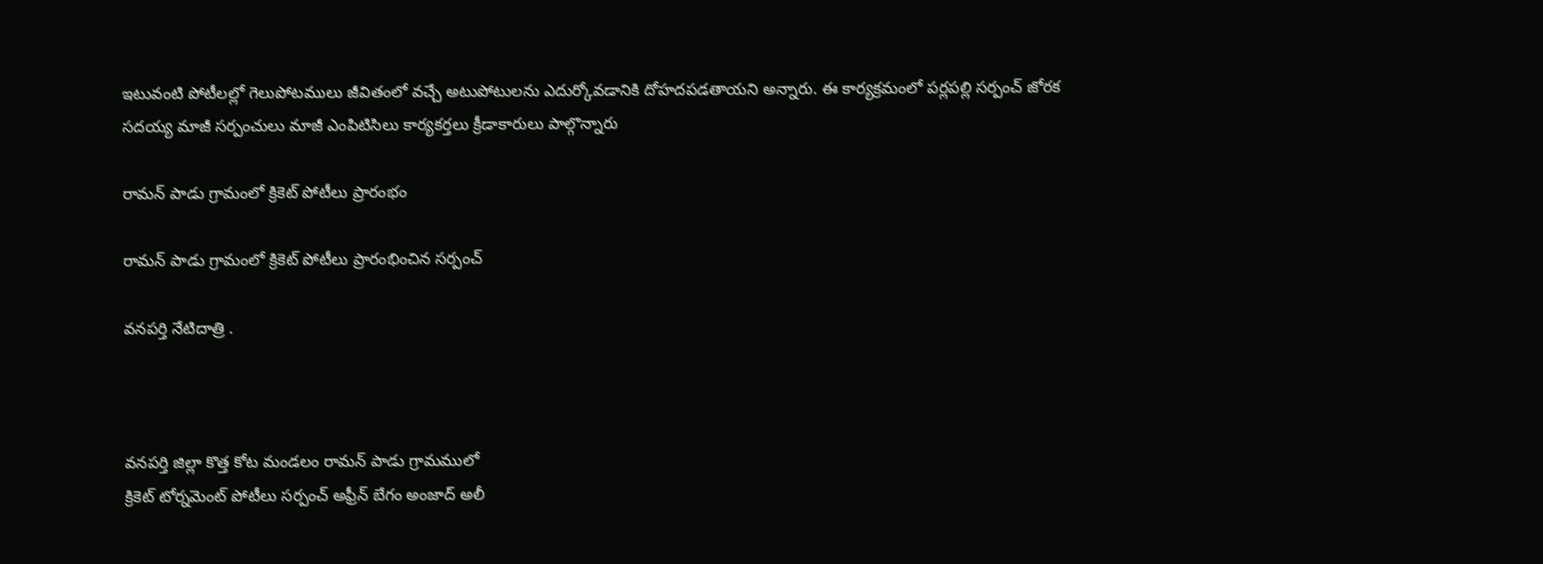ఇటువంటి పోటీలల్లో గెలుపోటములు జీవితంలో వచ్చే అటుపోటులను ఎదుర్కోవడానికి దోహదపడతాయని అన్నారు. ఈ కార్యక్రమంలో పర్లపల్లి సర్పంచ్ జోరక సదయ్య మాజీ సర్పంచులు మాజీ ఎంపిటిసిలు కార్యకర్తలు క్రీడాకారులు పాల్గొన్నారు

రామన్ పాడు గ్రామంలో క్రికెట్ పోటీలు ప్రారంభం

రామన్ పాడు గ్రామంలో క్రికెట్ పోటీలు ప్రారంభించిన సర్పంచ్

వనపర్తి నేటిదాత్రి .



వనపర్తి జిల్లా కొత్త కోట మండలం రామన్ పాడు గ్రామములో
క్రికెట్ టోర్నమెంట్ పోటీలు సర్పంచ్ అఫ్రీన్ బేగం అంజాద్ అలీ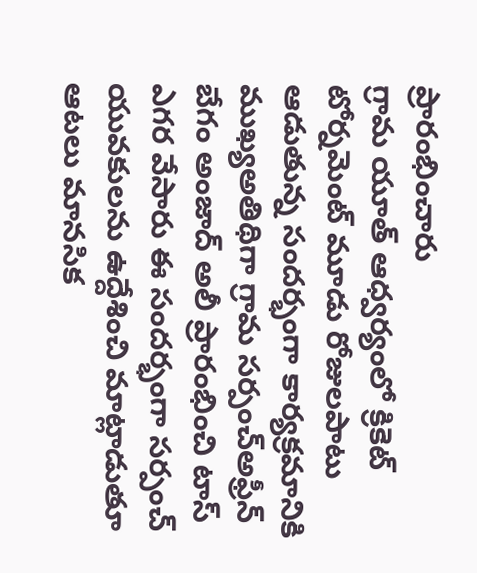ప్రారంభించారు
గ్రామ యూత్ ఆధ్వర్యంలో క్రికెట్ టోర్నమెంట్ మూడు రోజులపాటు ఆడుతున్న సందర్భంగా కార్యక్రమానికి ముఖ్యఅతిథిగా గ్రామ సర్పంచ్అఫ్రీన్ బేగం అంజాద్ అలీ ప్రారంభించి టాస్ ఎగర వేసారు ఈ సందర్భంగా సర్పంచ్ యువకులను ఉద్దేశించి మాట్లాడుతూ ఆటలు మానసిక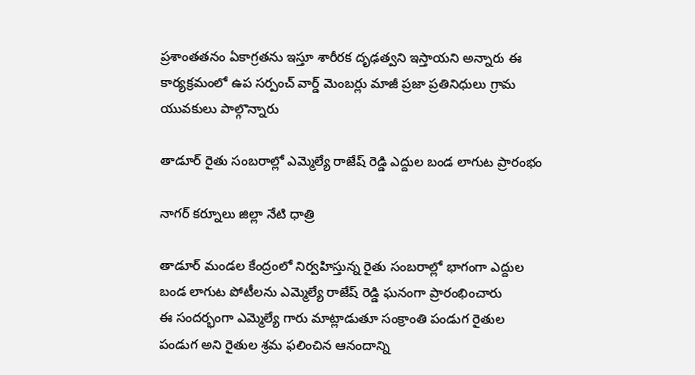ప్రశాంతతనం ఏకాగ్రతను ఇస్తూ శారీరక దృఢత్వని ఇస్తాయని అన్నారు ఈ కార్యక్రమంలో ఉప సర్పంచ్ వార్డ్ మెంబర్లు మాజీ ప్రజా ప్రతినిధులు గ్రామ యువకులు పాల్గొన్నారు

తాడూర్ రైతు సంబరాల్లో ఎమ్మెల్యే రాజేష్ రెడ్డి ఎద్దుల బండ లాగుట ప్రారంభం

నాగర్ కర్నూలు జిల్లా నేటి ధాత్రి

తాడూర్ మండల కేంద్రంలో నిర్వహిస్తున్న రైతు సంబరాల్లో భాగంగా ఎద్దుల బండ లాగుట పోటీలను ఎమ్మెల్యే రాజేష్ రెడ్డి ఘనంగా ప్రారంభించారు
ఈ సందర్భంగా ఎమ్మెల్యే గారు మాట్లాడుతూ సంక్రాంతి పండుగ రైతుల పండుగ అని రైతుల శ్రమ ఫలించిన ఆనందాన్ని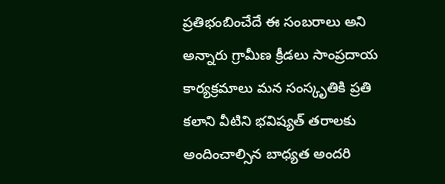ప్రతిభంబించేదే ఈ సంబరాలు అని అన్నారు గ్రామీణ క్రీడలు సాంప్రదాయ కార్యక్రమాలు మన సంస్కృతికి ప్రతి కలాని వీటిని భవిష్యత్ తరాలకు అందించాల్సిన బాధ్యత అందరి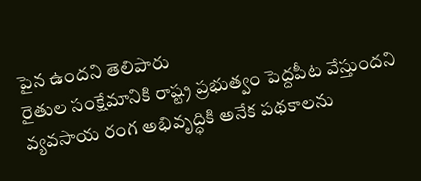పైన ఉందని తెలిపారు
రైతుల సంక్షేమానికి రాష్ట్ర ప్రభుత్వం పెద్దపీట వేస్తుందని వ్యవసాయ రంగ అభివృద్ధికి అనేక పథకాలను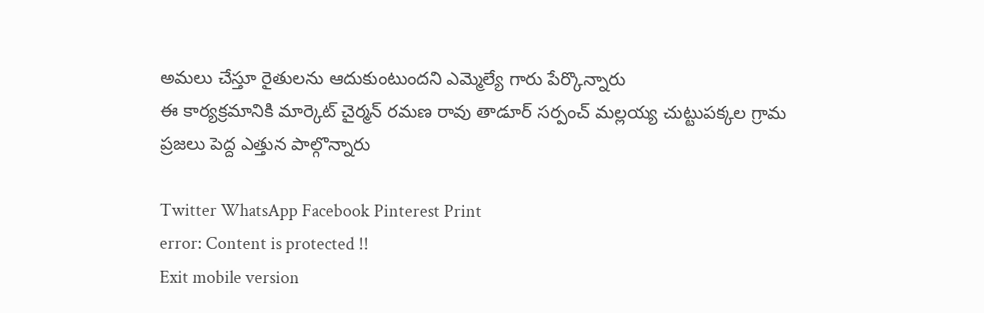అమలు చేస్తూ రైతులను ఆదుకుంటుందని ఎమ్మెల్యే గారు పేర్కొన్నారు
ఈ కార్యక్రమానికి మార్కెట్ చైర్మన్ రమణ రావు తాడూర్ సర్పంచ్ మల్లయ్య చుట్టుపక్కల గ్రామ ప్రజలు పెద్ద ఎత్తున పాల్గొన్నారు

Twitter WhatsApp Facebook Pinterest Print
error: Content is protected !!
Exit mobile version